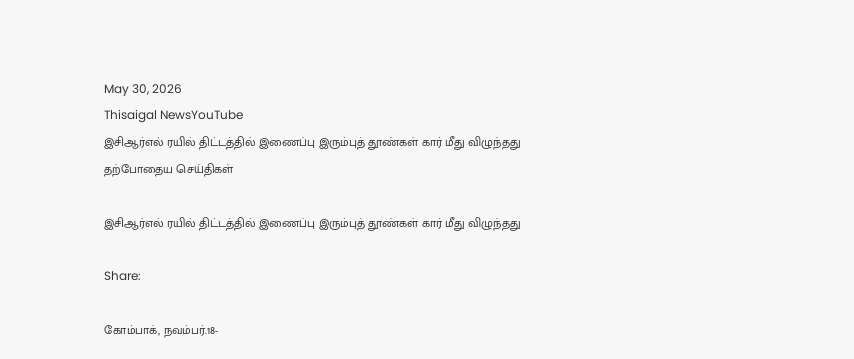May 30, 2026
Thisaigal NewsYouTube
இசிஆர்எல் ரயில் திட்டத்தில் இணைப்பு இரும்புத் தூண்கள் கார் மீது விழுந்தது
தற்போதைய செய்திகள்

இசிஆர்எல் ரயில் திட்டத்தில் இணைப்பு இரும்புத் தூண்கள் கார் மீது விழுந்தது

Share:

கோம்பாக், நவம்பர்.18-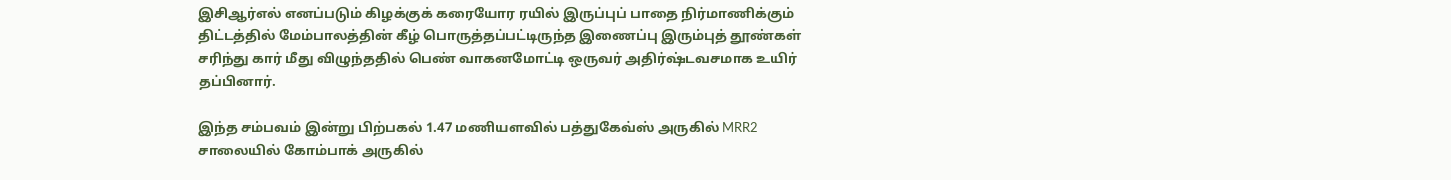இசிஆர்எல் எனப்படும் கிழக்குக் கரையோர ரயில் இருப்புப் பாதை நிர்மாணிக்கும் திட்டத்தில் மேம்பாலத்தின் கீழ் பொருத்தப்பட்டிருந்த இணைப்பு இரும்புத் தூண்கள் சரிந்து கார் மீது விழுந்ததில் பெண் வாகனமோட்டி ஒருவர் அதிர்ஷ்டவசமாக உயிர் தப்பினார்.

இந்த சம்பவம் இன்று பிற்பகல் 1.47 மணியளவில் பத்துகேவ்ஸ் அருகில் MRR2 சாலையில் கோம்பாக் அருகில்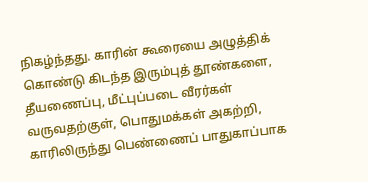நிகழ்ந்தது. காரின் கூரையை அழுத்திக் கொண்டு கிடந்த இரும்புத் தூண்களை, தீயணைப்பு, மீட்புப்படை வீரர்கள் வருவதற்குள், பொதுமக்கள் அகற்றி, காரிலிருந்து பெண்ணைப் பாதுகாப்பாக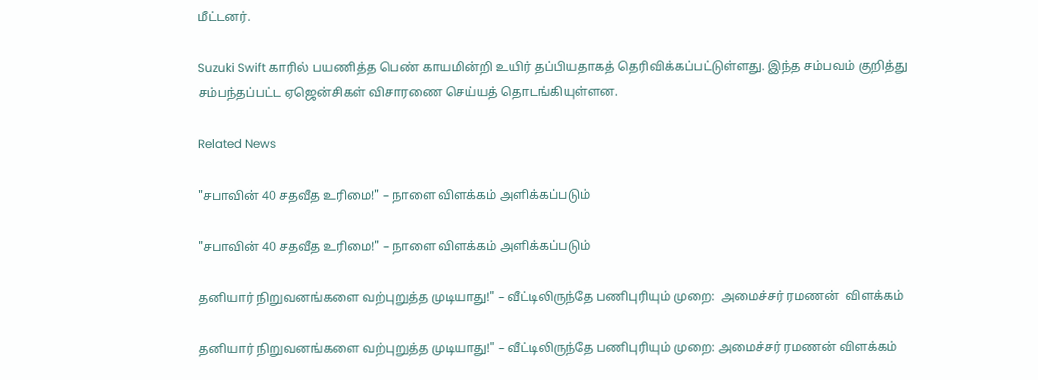மீட்டனர்.

Suzuki Swift காரில் பயணித்த பெண் காயமின்றி உயிர் தப்பியதாகத் தெரிவிக்கப்பட்டுள்ளது. இந்த சம்பவம் குறித்து சம்பந்தப்பட்ட ஏஜென்சிகள் விசாரணை செய்யத் தொடங்கியுள்ளன.

Related News

"சபாவின் 40 சதவீத உரிமை!" – நாளை விளக்கம் அளிக்கப்படும்

"சபாவின் 40 சதவீத உரிமை!" – நாளை விளக்கம் அளிக்கப்படும்

தனியார் நிறுவனங்களை வற்புறுத்த முடியாது!" – வீட்டிலிருந்தே பணிபுரியும் முறை:  அமைச்சர் ரமணன்  விளக்கம்

தனியார் நிறுவனங்களை வற்புறுத்த முடியாது!" – வீட்டிலிருந்தே பணிபுரியும் முறை: அமைச்சர் ரமணன் விளக்கம்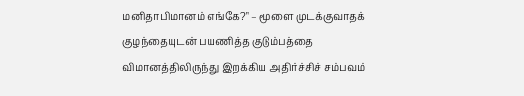மனிதாபிமானம் எங்கே?" – மூளை முடக்குவாதக் குழந்தையுடன் பயணித்த குடும்பத்தை விமானத்திலிருந்து இறக்கிய அதிர்ச்சிச் சம்பவம்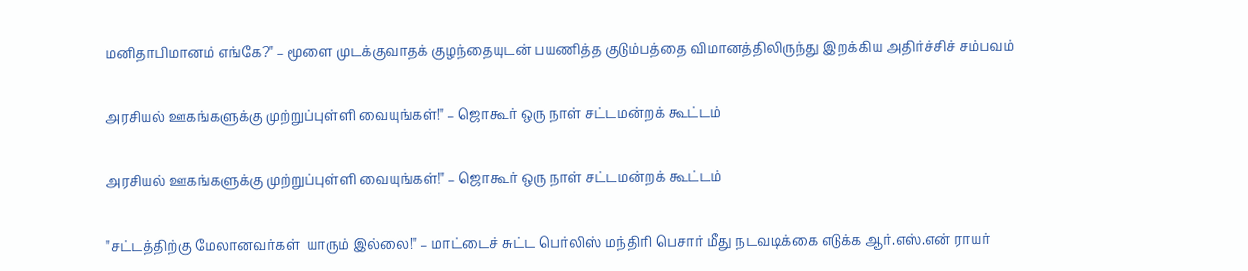மனிதாபிமானம் எங்கே?" – மூளை முடக்குவாதக் குழந்தையுடன் பயணித்த குடும்பத்தை விமானத்திலிருந்து இறக்கிய அதிர்ச்சிச் சம்பவம்

அரசியல் ஊகங்களுக்கு முற்றுப்புள்ளி வையுங்கள்!" – ஜொகூர் ஒரு நாள் சட்டமன்றக் கூட்டம்

அரசியல் ஊகங்களுக்கு முற்றுப்புள்ளி வையுங்கள்!" – ஜொகூர் ஒரு நாள் சட்டமன்றக் கூட்டம்

"சட்டத்திற்கு மேலானவர்கள்  யாரும் இல்லை!" – மாட்டைச் சுட்ட பெர்லிஸ் மந்திரி பெசார் மீது நடவடிக்கை எடுக்க ஆர்.எஸ்.என் ராயர்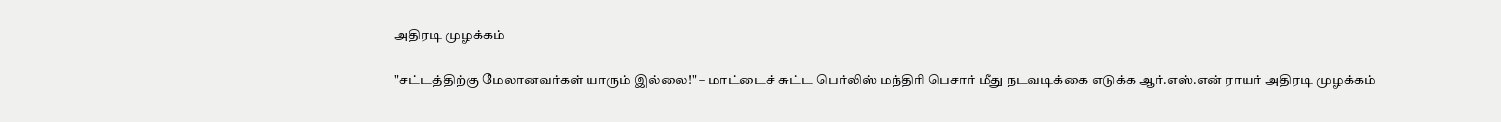அதிரடி முழக்கம்

"சட்டத்திற்கு மேலானவர்கள் யாரும் இல்லை!" – மாட்டைச் சுட்ட பெர்லிஸ் மந்திரி பெசார் மீது நடவடிக்கை எடுக்க ஆர்.எஸ்.என் ராயர் அதிரடி முழக்கம்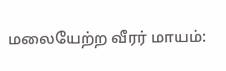மலையேற்ற வீரர் மாயம்: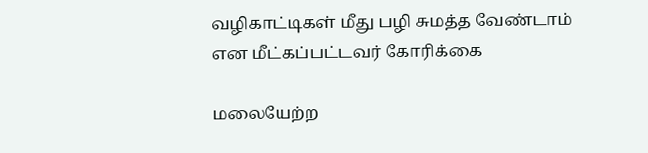வழிகாட்டிகள் மீது பழி சுமத்த வேண்டாம் என மீட்கப்பட்டவர் கோரிக்கை

மலையேற்ற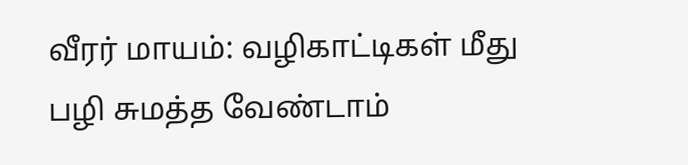வீரர் மாயம்: வழிகாட்டிகள் மீது பழி சுமத்த வேண்டாம்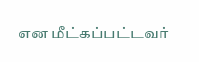என மீட்கப்பட்டவர்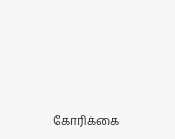கோரிக்கை